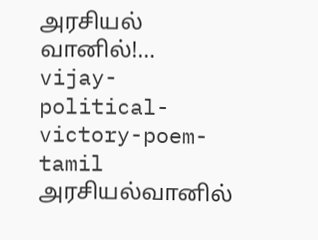அரசியல் வானில்!…
vijay-political-victory-poem-tamil
அரசியல்வானில்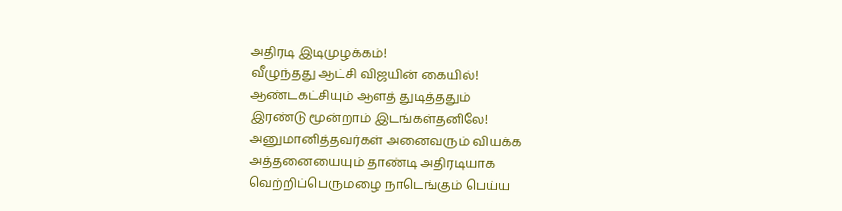அதிரடி இடிமுழக்கம்!
வீழுந்தது ஆட்சி விஜயின் கையில்!
ஆண்டகட்சியும் ஆளத் துடித்ததும்
இரண்டு மூன்றாம் இடங்கள்தனிலே!
அனுமானித்தவர்கள் அனைவரும் வியக்க
அத்தனையையும் தாண்டி அதிரடியாக
வெற்றிப்பெருமழை நாடெங்கும் பெய்ய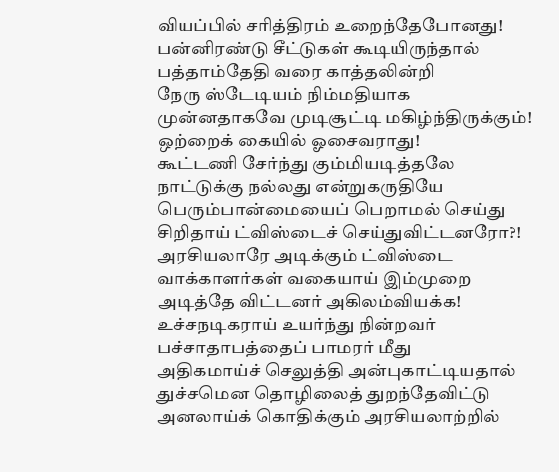வியப்பில் சரித்திரம் உறைந்தேபோனது!
பன்னிரண்டு சீட்டுகள் கூடியிருந்தால்
பத்தாம்தேதி வரை காத்தலின்றி
நேரு ஸ்டேடியம் நிம்மதியாக
முன்னதாகவே முடிசூட்டி மகிழ்ந்திருக்கும்!
ஒற்றைக் கையில் ஓசைவராது!
கூட்டணி சேர்ந்து கும்மியடித்தலே
நாட்டுக்கு நல்லது என்றுகருதியே
பெரும்பான்மையைப் பெறாமல் செய்து
சிறிதாய் ட்விஸ்டைச் செய்துவிட்டனரோ?!
அரசியலாரே அடிக்கும் ட்விஸ்டை
வாக்காளர்கள் வகையாய் இம்முறை
அடித்தே விட்டனர் அகிலம்வியக்க!
உச்சநடிகராய் உயர்ந்து நின்றவர்
பச்சாதாபத்தைப் பாமரர் மீது
அதிகமாய்ச் செலுத்தி அன்புகாட்டியதால்
துச்சமென தொழிலைத் துறந்தேவிட்டு
அனலாய்க் கொதிக்கும் அரசியலாற்றில்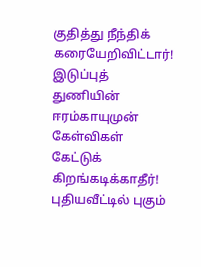குதித்து நீந்திக் கரையேறிவிட்டார்!
இடுப்புத் துணியின் ஈரம்காயுமுன்
கேள்விகள் கேட்டுக் கிறங்கடிக்காதீர்!
புதியவீட்டில் புகும்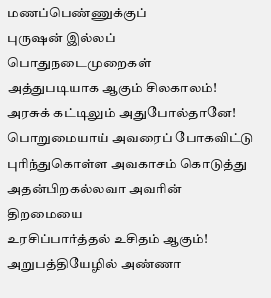மணப்பெண்ணுக்குப்
புருஷன் இல்லப் பொதுநடைமுறைகள்
அத்துபடியாக ஆகும் சிலகாலம்!
அரசுக் கட்டிலும் அதுபோல்தானே!
பொறுமையாய் அவரைப் போகவிட்டு
புரிந்துகொள்ள அவகாசம் கொடுத்து
அதன்பிறகல்லவா அவரின் திறமையை
உரசிப்பார்த்தல் உசிதம் ஆகும்!
அறுபத்தியேழில் அண்ணா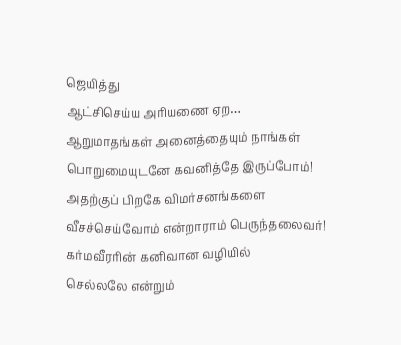ஜெயித்து
ஆட்சிசெய்ய அரியணை ஏற…
ஆறுமாதங்கள் அனைத்தையும் நாங்கள்
பொறுமையுடனே கவனித்தே இருப்போம்!
அதற்குப் பிறகே விமர்சனங்களை
வீசச்செய்வோம் என்றாராம் பெருந்தலைவர்!
கர்மவீரரின் கனிவான வழியில்
செல்லலே என்றும்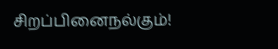சிறப்பினைநல்கும்!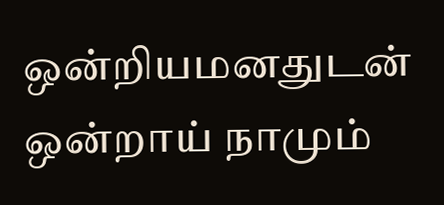ஒன்றியமனதுடன் ஒன்றாய் நாமும்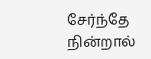சேர்ந்தே நின்றால்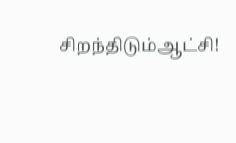சிறந்திடும்ஆட்சி!